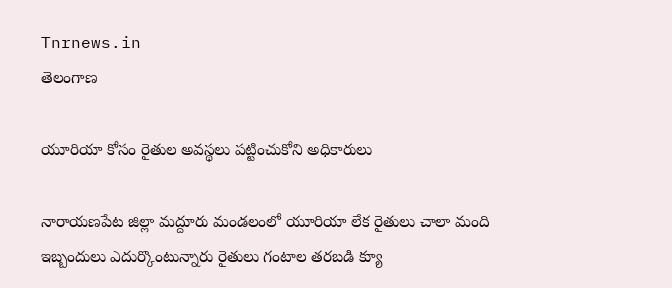Tnrnews.in
తెలంగాణ

యూరియా కోసం రైతుల అవస్థలు పట్టించుకోని అధికారులు

నారాయణపేట జిల్లా మద్దూరు మండలంలో యూరియా లేక రైతులు చాలా మంది ఇబ్బందులు ఎదుర్కొంటున్నారు రైతులు గంటాల తరబడి క్యూ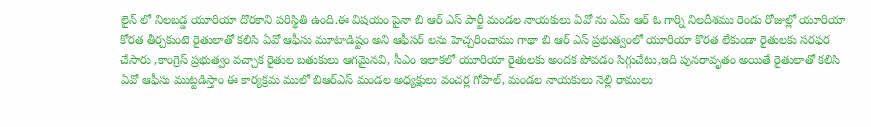లైన్ లో నిలబడ్డ యూరియా దొరకాని పరిస్థితి ఉంది.ఈ విషయం పైనా బి ఆర్ ఎస్ పార్టీ మండల నాయకులు ఏవో ను ఎమ్ ఆర్ ఓ గార్ని నిలదీశము రెండు రోజుల్లో యూరియా కోరత తీర్చకుంటె రైతులాతో కలిసి ఏవో ఆఫీసు మూటాడిష్టం అని ఆఫీసర్ లను హెచ్చరించాము గాథా బి ఆర్ ఎస్ ప్రభుత్వంలో యూరియా కొరత లేకుండా రైతులకు సరఫర చేసారు ,కాంగ్రెస్ ప్రభుత్వం వచ్చాక రైతుల బతుకులు ఆగమైనవి, సీఎం ఇలాకలో యూరియా రైతులకు అందక పోవడం సిగ్గుచేటు,ఇది పునరావృతం అయితే రైతులాతో కలిసి ఏవో ఆఫీసు ముట్టడిస్తాం ఈ కార్యక్రమ ములో బిఆర్ఎస్ మండల అధ్యక్షులు వంచర్ల గోపాల్, మండల నాయకులు నెల్లి రాములు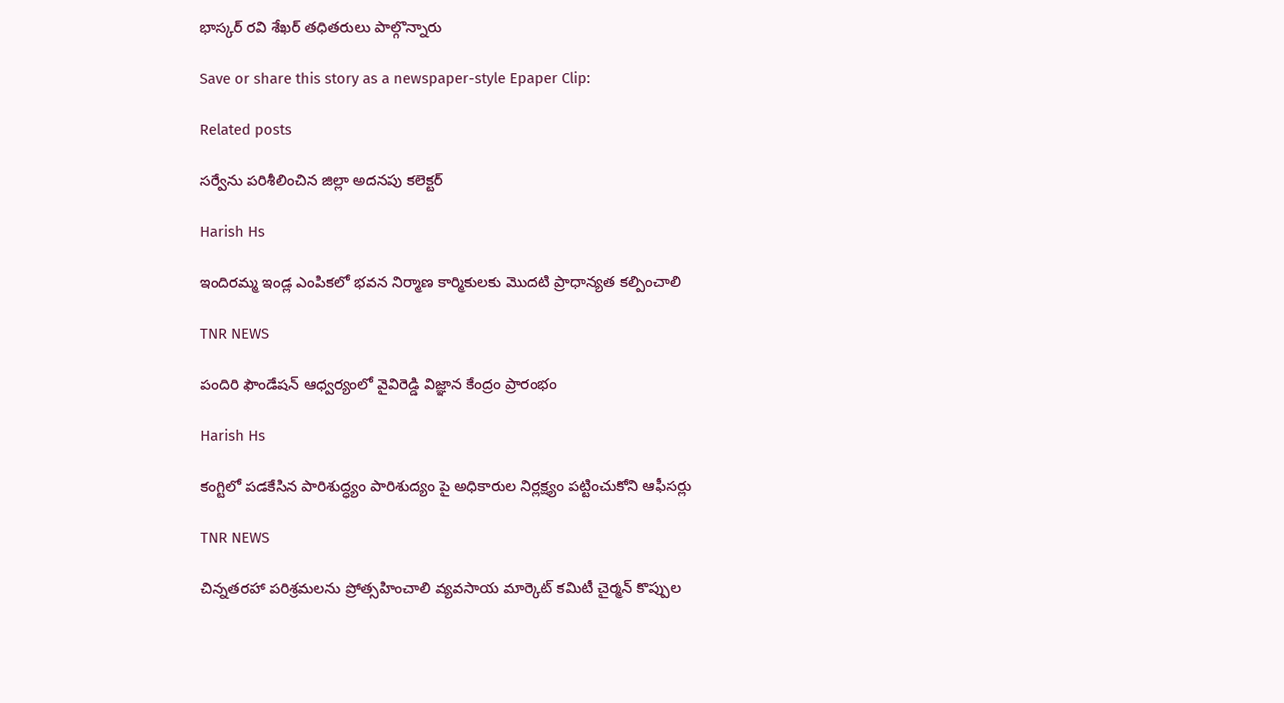భాస్కర్ రవి శేఖర్ తధితరులు పాల్గొన్నారు

Save or share this story as a newspaper-style Epaper Clip:

Related posts

సర్వేను పరిశీలించిన జిల్లా అదనపు కలెక్టర్

Harish Hs

ఇందిరమ్మ ఇండ్ల ఎంపికలో భవన నిర్మాణ కార్మికులకు మొదటి ప్రాధాన్యత కల్పించాలి

TNR NEWS

పందిరి ఫౌండేషన్ ఆధ్వర్యంలో వైవిరెడ్డి విజ్ఞాన కేంద్రం ప్రారంభం

Harish Hs

కంగ్టిలో పడకేసిన పారిశుద్ధ్యం పారిశుద్యం పై అధికారుల నిర్లక్ష్యం పట్టించుకోని ఆఫీసర్లు

TNR NEWS

చిన్నతరహా పరిశ్రమలను ప్రోత్సహించాలి వ్యవసాయ మార్కెట్ కమిటీ చైర్మన్ కొప్పుల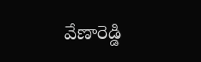వేణారెడ్డి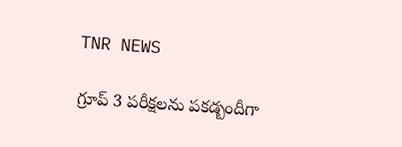TNR NEWS

గ్రూప్ 3 పరీక్షలను పకడ్బందీగా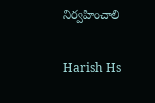నిర్వహించాలి

Harish Hs